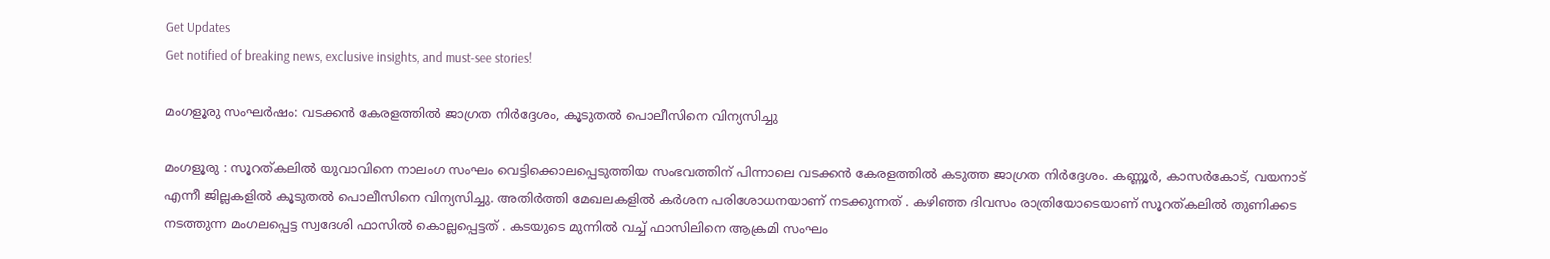Get Updates
Get notified of breaking news, exclusive insights, and must-see stories!

മംഗളൂരു സംഘര്‍ഷം: വടക്കന്‍ കേരളത്തില്‍ ജാഗ്രത നിര്‍ദ്ദേശം, കൂടുതല്‍ പൊലീസിനെ വിന്യസിച്ചു

മംഗളൂരു : സൂറത്കലില്‍ യുവാവിനെ നാലംഗ സംഘം വെട്ടിക്കൊലപ്പെടുത്തിയ സംഭവത്തിന് പിന്നാലെ വടക്കന്‍ കേരളത്തില്‍ കടുത്ത ജാഗ്രത നിര്‍ദ്ദേശം. കണ്ണൂര്‍, കാസര്‍കോട്, വയനാട് എന്നീ ജില്ലകളില്‍ കൂടുതല്‍ പൊലീസിനെ വിന്യസിച്ചു. അതിര്‍ത്തി മേഖലകളില്‍ കര്‍ശന പരിശോധനയാണ് നടക്കുന്നത് . കഴിഞ്ഞ ദിവസം രാത്രിയോടെയാണ് സൂറത്കലില്‍ തുണിക്കട നടത്തുന്ന മംഗലപ്പെട്ട സ്വദേശി ഫാസില്‍ കൊല്ലപ്പെട്ടത് . കടയുടെ മുന്നില്‍ വച്ച് ഫാസിലിനെ ആക്രമി സംഘം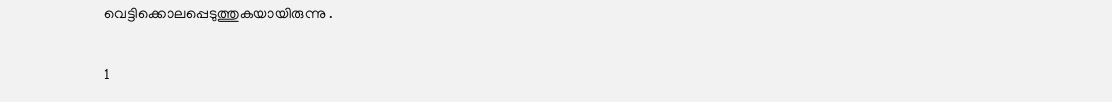വെട്ടിക്കൊലപ്പെടുത്തുകയായിരുന്നു .

1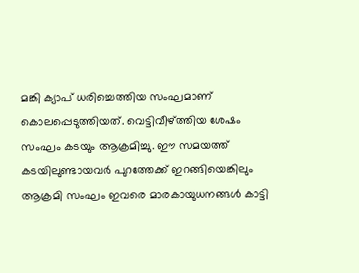മങ്കി ക്യാപ് ധരിച്ചെത്തിയ സംഘമാണ് കൊലപ്പെടുത്തിയത്. വെട്ടിവീഴ്ത്തിയ ശേഷം സംഘം കടയും ആക്രമിച്ചു. ഈ സമയത്ത് കടയിലുണ്ടായവര്‍ പുറത്തേക്ക് ഇറങ്ങിയെങ്കിലും ആക്രമി സംഘം ഇവരെ മാരകായുധനങ്ങള്‍ കാട്ടി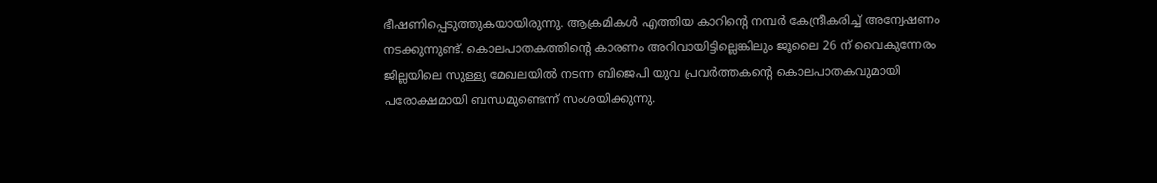ഭീഷണിപ്പെടുത്തുകയായിരുന്നു. ആക്രമികള്‍ എത്തിയ കാറിന്റെ നമ്പര്‍ കേന്ദ്രീകരിച്ച് അന്വേഷണം നടക്കുന്നുണ്ട്. കൊലപാതകത്തിന്റെ കാരണം അറിവായിട്ടില്ലെങ്കിലും ജൂലൈ 26 ന് വൈകുന്നേരം ജില്ലയിലെ സുള്ള്യ മേഖലയില്‍ നടന്ന ബിജെപി യുവ പ്രവര്‍ത്തകന്റെ കൊലപാതകവുമായി പരോക്ഷമായി ബന്ധമുണ്ടെന്ന് സംശയിക്കുന്നു.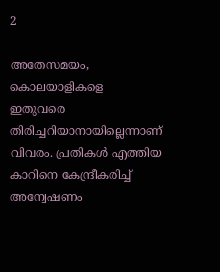2

അതേസമയം, കൊലയാളികളെ ഇതുവരെ തിരിച്ചറിയാനായില്ലെന്നാണ് വിവരം. പ്രതികള്‍ എത്തിയ കാറിനെ കേന്ദ്രീകരിച്ച് അന്വേഷണം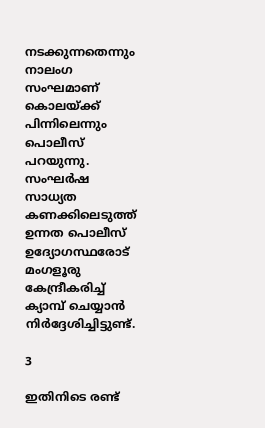നടക്കുന്നതെന്നും നാലംഗ സംഘമാണ് കൊലയ്ക്ക് പിന്നിലെന്നും പൊലീസ് പറയുന്നു. സംഘര്‍ഷ സാധ്യത കണക്കിലെടുത്ത് ഉന്നത പൊലീസ് ഉദ്യോഗസ്ഥരോട് മംഗളൂരു കേന്ദ്രീകരിച്ച് ക്യാമ്പ് ചെയ്യാന്‍ നിര്‍ദ്ദേശിച്ചിട്ടുണ്ട്.

3

ഇതിനിടെ രണ്ട്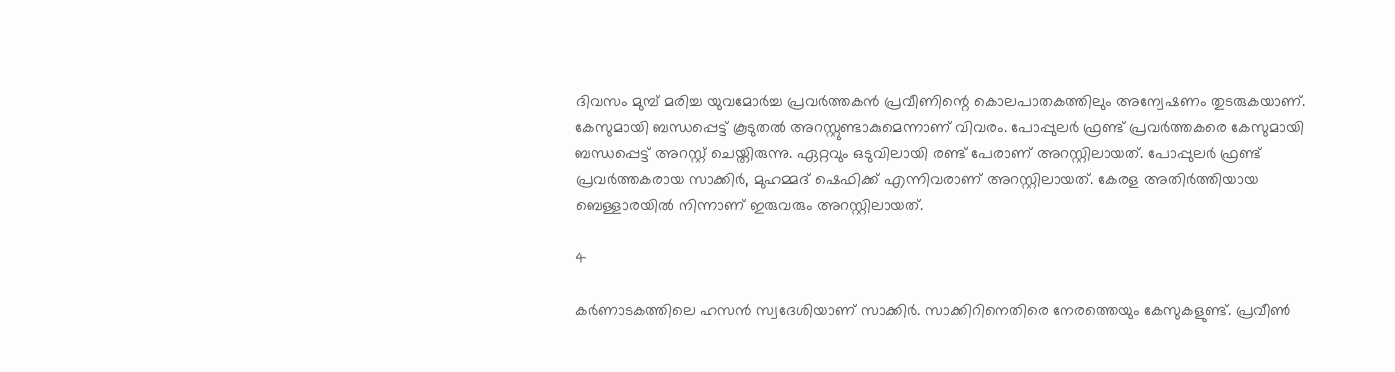ദിവസം മുമ്പ് മരിച്ച യുവമോര്‍ച്ച പ്രവര്‍ത്തകന്‍ പ്രവീണിന്റെ കൊലപാതകത്തിലും അന്വേഷണം തുടരുകയാണ്. കേസുമായി ബന്ധപ്പെട്ട് കൂടുതല്‍ അറസ്റ്റുണ്ടാകുമെന്നാണ് വിവരം. പോപ്പുലര്‍ ഫ്രണ്ട് പ്രവര്‍ത്തകരെ കേസുമായി ബന്ധപ്പെട്ട് അറസ്റ്റ് ചെയ്തിരുന്നു. ഏറ്റവും ഒടുവിലായി രണ്ട് പേരാണ് അറസ്റ്റിലായത്. പോപ്പുലര്‍ ഫ്രണ്ട് പ്രവര്‍ത്തകരായ സാക്കിര്‍, മുഹമ്മദ് ഷെഫിക്ക് എന്നിവരാണ് അറസ്റ്റിലായത്. കേരള അതിര്‍ത്തിയായ ബെള്ളാരയില്‍ നിന്നാണ് ഇരുവരും അറസ്റ്റിലായത്.

4

കര്‍ണാടകത്തിലെ ഹസന്‍ സ്വദേശിയാണ് സാക്കിര്‍. സാക്കിറിനെതിരെ നേരത്തെയും കേസുകളുണ്ട്. പ്രവീണ്‍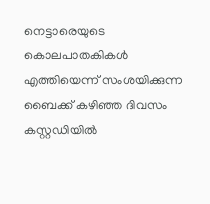നെട്ടാരെയുടെ കൊലപാതകികള്‍ എത്തിയെന്ന് സംശയിക്കുന്ന ബൈക്ക് കഴിഞ്ഞ ദിവസം കസ്റ്റഡിയില്‍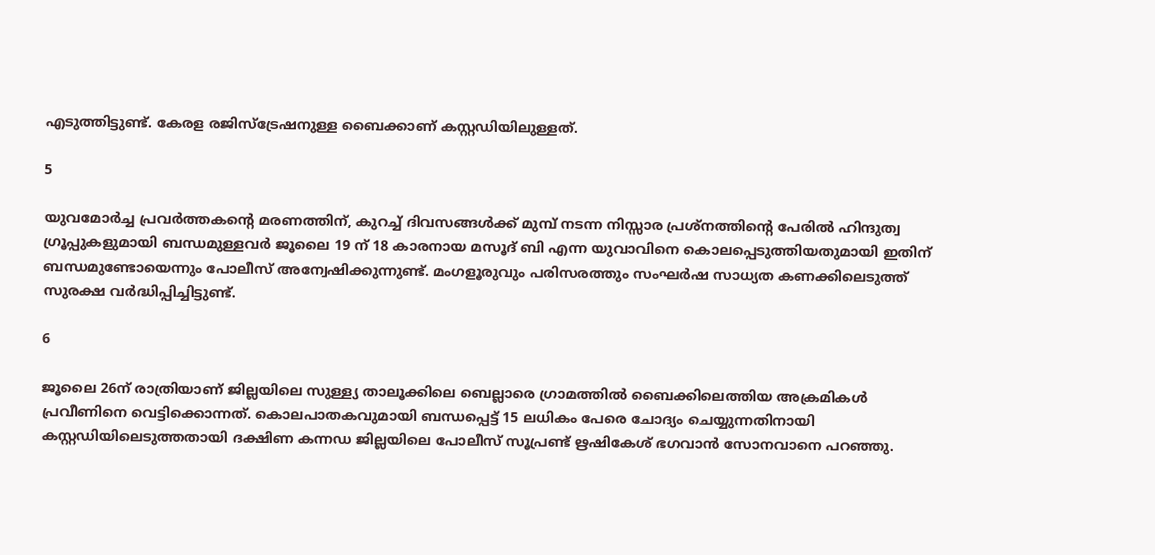എടുത്തിട്ടുണ്ട്. കേരള രജിസ്‌ട്രേഷനുള്ള ബൈക്കാണ് കസ്റ്റഡിയിലുള്ളത്.

5

യുവമോര്‍ച്ച പ്രവര്‍ത്തകന്റെ മരണത്തിന്, കുറച്ച് ദിവസങ്ങള്‍ക്ക് മുമ്പ് നടന്ന നിസ്സാര പ്രശ്‌നത്തിന്റെ പേരില്‍ ഹിന്ദുത്വ ഗ്രൂപ്പുകളുമായി ബന്ധമുള്ളവര്‍ ജൂലൈ 19 ന് 18 കാരനായ മസൂദ് ബി എന്ന യുവാവിനെ കൊലപ്പെടുത്തിയതുമായി ഇതിന് ബന്ധമുണ്ടോയെന്നും പോലീസ് അന്വേഷിക്കുന്നുണ്ട്. മംഗളൂരുവും പരിസരത്തും സംഘര്‍ഷ സാധ്യത കണക്കിലെടുത്ത് സുരക്ഷ വര്‍ദ്ധിപ്പിച്ചിട്ടുണ്ട്.

6

ജൂലൈ 26ന് രാത്രിയാണ് ജില്ലയിലെ സുള്ള്യ താലൂക്കിലെ ബെല്ലാരെ ഗ്രാമത്തില്‍ ബൈക്കിലെത്തിയ അക്രമികള്‍ പ്രവീണിനെ വെട്ടിക്കൊന്നത്. കൊലപാതകവുമായി ബന്ധപ്പെട്ട് 15 ലധികം പേരെ ചോദ്യം ചെയ്യുന്നതിനായി കസ്റ്റഡിയിലെടുത്തതായി ദക്ഷിണ കന്നഡ ജില്ലയിലെ പോലീസ് സൂപ്രണ്ട് ഋഷികേശ് ഭഗവാന്‍ സോനവാനെ പറഞ്ഞു.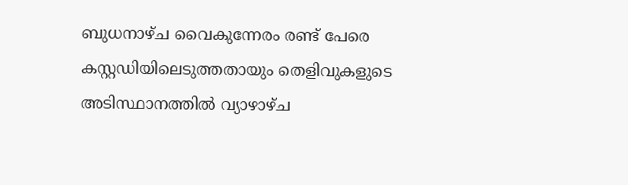ബുധനാഴ്ച വൈകുന്നേരം രണ്ട് പേരെ കസ്റ്റഡിയിലെടുത്തതായും തെളിവുകളുടെ അടിസ്ഥാനത്തില്‍ വ്യാഴാഴ്ച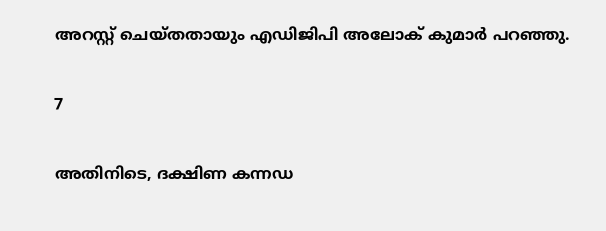അറസ്റ്റ് ചെയ്തതായും എഡിജിപി അലോക് കുമാര്‍ പറഞ്ഞു.

7

അതിനിടെ, ദക്ഷിണ കന്നഡ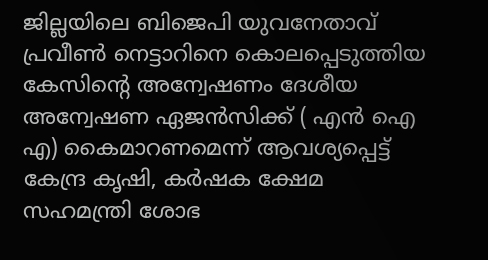ജില്ലയിലെ ബിജെപി യുവനേതാവ് പ്രവീണ്‍ നെട്ടാറിനെ കൊലപ്പെടുത്തിയ കേസിന്റെ അന്വേഷണം ദേശീയ അന്വേഷണ ഏജന്‍സിക്ക് ( എന്‍ ഐ എ) കൈമാറണമെന്ന് ആവശ്യപ്പെട്ട് കേന്ദ്ര കൃഷി, കര്‍ഷക ക്ഷേമ സഹമന്ത്രി ശോഭ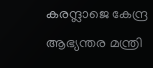കരന്ദ്ലാജെ കേന്ദ്ര ആഭ്യന്തര മന്ത്രി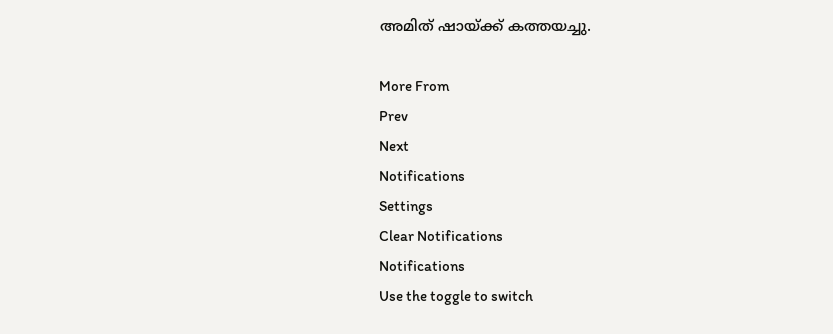അമിത് ഷായ്ക്ക് കത്തയച്ചു.

More From
Prev
Next
Notifications
Settings
Clear Notifications
Notifications
Use the toggle to switch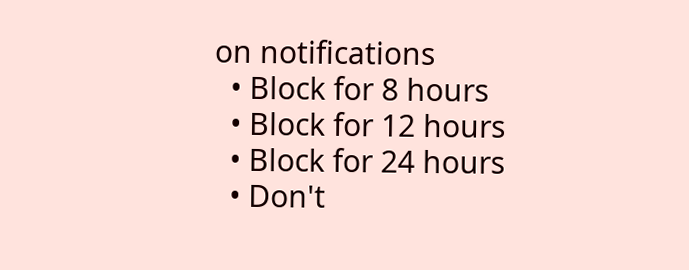on notifications
  • Block for 8 hours
  • Block for 12 hours
  • Block for 24 hours
  • Don't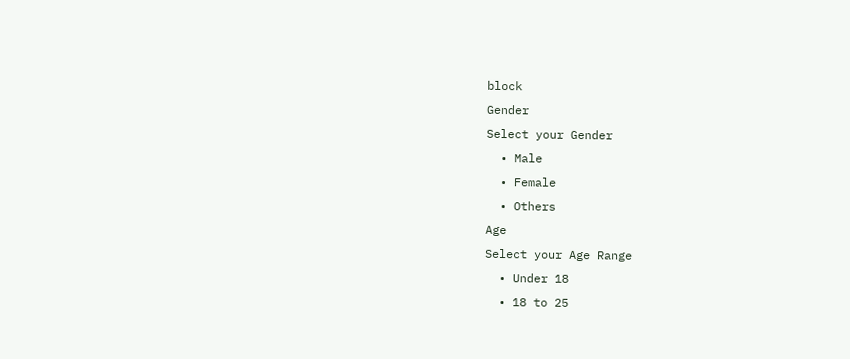block
Gender
Select your Gender
  • Male
  • Female
  • Others
Age
Select your Age Range
  • Under 18
  • 18 to 25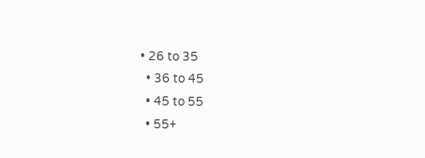• 26 to 35
  • 36 to 45
  • 45 to 55
  • 55+